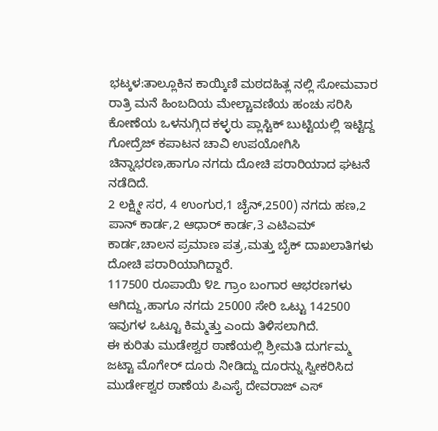ಭಟ್ಕಳ:ತಾಲ್ಲೂಕಿನ ಕಾಯ್ಕಿಣಿ ಮಠದಹಿತ್ಲ ನಲ್ಲಿ ಸೋಮವಾರ ರಾತ್ರಿ ಮನೆ ಹಿಂಬದಿಯ ಮೇಲ್ಚಾವಣಿಯ ಹಂಚು ಸರಿಸಿ ಕೋಣೆಯ ಒಳನುಗ್ಗಿದ ಕಳ್ಳರು ಪ್ಲಾಸ್ಟಿಕ್ ಬುಟ್ಟಿಯಲ್ಲಿ ಇಟ್ಟಿದ್ದ ಗೋದ್ರೆಜ್ ಕಪಾಟನ ಚಾವಿ ಉಪಯೋಗಿಸಿ ಚಿನ್ನಾಭರಣ,ಹಾಗೂ ನಗದು ದೋಚಿ ಪರಾರಿಯಾದ ಘಟನೆ ನಡೆದಿದೆ.
2 ಲಕ್ಷ್ಮೀ ಸರ, 4 ಉಂಗುರ,1 ಚೈನ್,2500) ನಗದು ಹಣ,2 ಪಾನ್ ಕಾರ್ಡ,2 ಆಧಾರ್ ಕಾರ್ಡ,3 ಎಟಿಎಮ್ ಕಾರ್ಡ,ಚಾಲನ ಪ್ರಮಾಣ ಪತ್ರ,ಮತ್ತು ಬೈಕ್ ದಾಖಲಾತಿಗಳು ದೋಚಿ ಪರಾರಿಯಾಗಿದ್ದಾರೆ.
117500 ರೂಪಾಯಿ ೪೭ ಗ್ರಾಂ ಬಂಗಾರ ಆಭರಣಗಳು ಆಗಿದ್ದು,ಹಾಗೂ ನಗದು 25000 ಸೇರಿ ಒಟ್ಟು 142500
ಇವುಗಳ ಒಟ್ಟೂ ಕಿಮ್ಮತ್ತು ಎಂದು ತಿಳಿಸಲಾಗಿದೆ.
ಈ ಕುರಿತು ಮುಡೇಶ್ವರ ಠಾಣೆಯಲ್ಲಿ ಶ್ರೀಮತಿ ದುರ್ಗಮ್ಮ ಜಟ್ಟಾ ಮೊಗೇರ್ ದೂರು ನೀಡಿದ್ದು ದೂರನ್ನು ಸ್ವೀಕರಿಸಿದ ಮುರ್ಡೇಶ್ವರ ಠಾಣೆಯ ಪಿಎಸೈ ದೇವರಾಜ್ ಎಸ್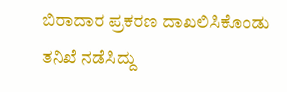ಬಿರಾದಾರ ಪ್ರಕರಣ ದಾಖಲಿಸಿಕೊಂಡು ತನಿಖೆ ನಡೆಸಿದ್ದು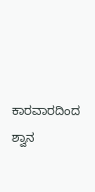ಕಾರವಾರದಿಂದ ಶ್ವಾನ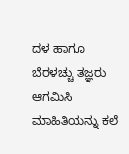ದಳ ಹಾಗೂ ಬೆರಳಚ್ಚು ತಜ್ಞರು ಆಗಮಿಸಿ ಮಾಹಿತಿಯನ್ನು ಕಲೆ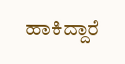ಹಾಕಿದ್ದಾರೆ